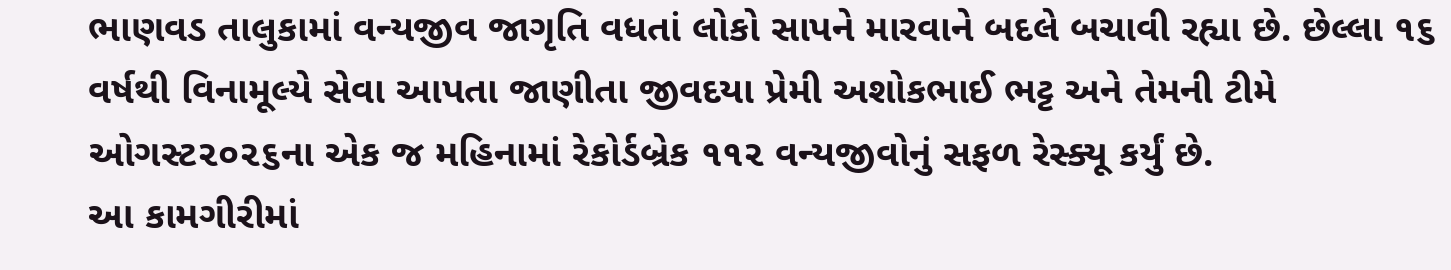ભાણવડ તાલુકામાં વન્યજીવ જાગૃતિ વધતાં લોકો સાપને મારવાને બદલે બચાવી રહ્યા છે. છેલ્લા ૧૬ વર્ષથી વિનામૂલ્યે સેવા આપતા જાણીતા જીવદયા પ્રેમી અશોકભાઈ ભટ્ટ અને તેમની ટીમે ઓગસ્ટ૨૦૨૬ના એક જ મહિનામાં રેકોર્ડબ્રેક ૧૧૨ વન્યજીવોનું સફળ રેસ્ક્યૂ કર્યું છે.
આ કામગીરીમાં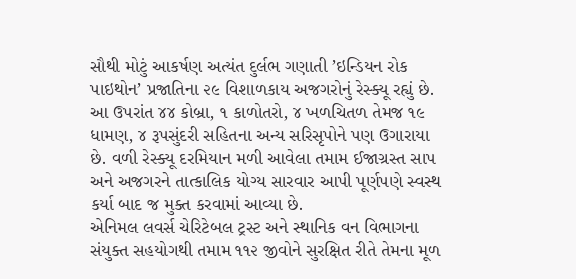સૌથી મોટું આકર્ષણ અત્યંત દુર્લભ ગણાતી ’ઇન્ડિયન રોક પાઇથોન’ પ્રજાતિના ૨૯ વિશાળકાય અજગરોનું રેસ્ક્યૂ રહ્યું છે. આ ઉપરાંત ૪૪ કોબ્રા, ૧ કાળોતરો, ૪ ખળચિતળ તેમજ ૧૯ ધામણ, ૪ રૂપસુંદરી સહિતના અન્ય સરિસૃપોને પણ ઉગારાયા છે. વળી રેસ્ક્યૂ દરમિયાન મળી આવેલા તમામ ઈજાગ્રસ્ત સાપ અને અજગરને તાત્કાલિક યોગ્ય સારવાર આપી પૂર્ણપણે સ્વસ્થ કર્યા બાદ જ મુક્ત કરવામાં આવ્યા છે.
એનિમલ લવર્સ ચેરિટેબલ ટ્રસ્ટ અને સ્થાનિક વન વિભાગના સંયુક્ત સહયોગથી તમામ ૧૧૨ જીવોને સુરક્ષિત રીતે તેમના મૂળ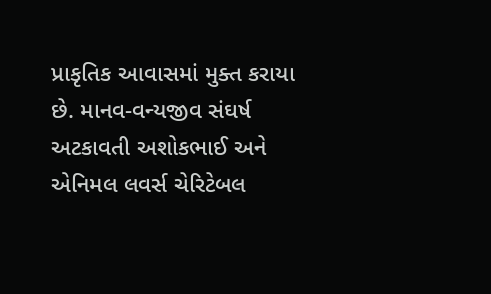પ્રાકૃતિક આવાસમાં મુક્ત કરાયા છે. માનવ-વન્યજીવ સંઘર્ષ અટકાવતી અશોકભાઈ અને એનિમલ લવર્સ ચેરિટેબલ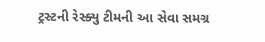ટ્રસ્ટની રેસ્ક્યુ ટીમની આ સેવા સમગ્ર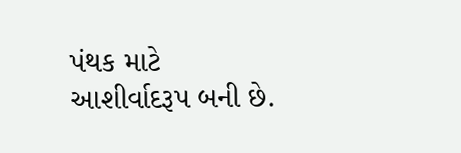પંથક માટે આશીર્વાદરૂપ બની છે.